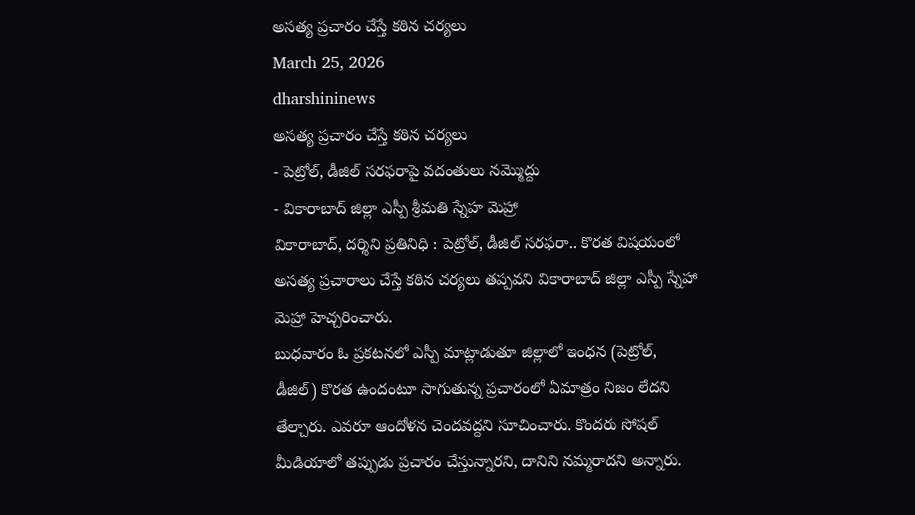అసత్య ప్రచారం చేస్తే కఠిన చర్యలు
March 25, 2026
dharshininews
అసత్య ప్రచారం చేస్తే కఠిన చర్యలు
- పెట్రోల్, డీజిల్ సరఫరాపై వదంతులు నమ్మొద్దు
- వికారాబాద్ జిల్లా ఎస్పీ శ్రీమతి స్నేహ మెహ్రా
వికారాబాద్, దర్శిని ప్రతినిధి : పెట్రోల్, డీజిల్ సరఫరా.. కొరత విషయంలో అసత్య ప్రచారాలు చేస్తే కఠిన చర్యలు తప్పవని వికారాబాద్ జిల్లా ఎస్పీ స్నేహా మెహ్రా హెచ్చరించారు.
బుధవారం ఓ ప్రకటనలో ఎస్పీ మాట్లాడుతూ జిల్లాలో ఇంధన (పెట్రోల్, డీజిల్) కొరత ఉందంటూ సాగుతున్న ప్రచారంలో ఏమాత్రం నిజం లేదని తేల్చారు. ఎవరూ ఆందోళన చెందవద్దని సూచించారు. కొందరు సోషల్ మీడియాలో తప్పుడు ప్రచారం చేస్తున్నారని, దానిని నమ్మరాదని అన్నారు.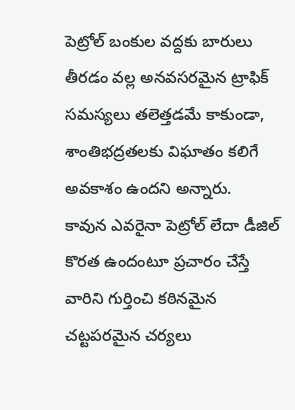పెట్రోల్ బంకుల వద్దకు బారులు తీరడం వల్ల అనవసరమైన ట్రాఫిక్ సమస్యలు తలెత్తడమే కాకుండా, శాంతిభద్రతలకు విఘాతం కలిగే అవకాశం ఉందని అన్నారు.
కావున ఎవరైనా పెట్రోల్ లేదా డీజిల్ కొరత ఉందంటూ ప్రచారం చేస్తే వారిని గుర్తించి కఠినమైన చట్టపరమైన చర్యలు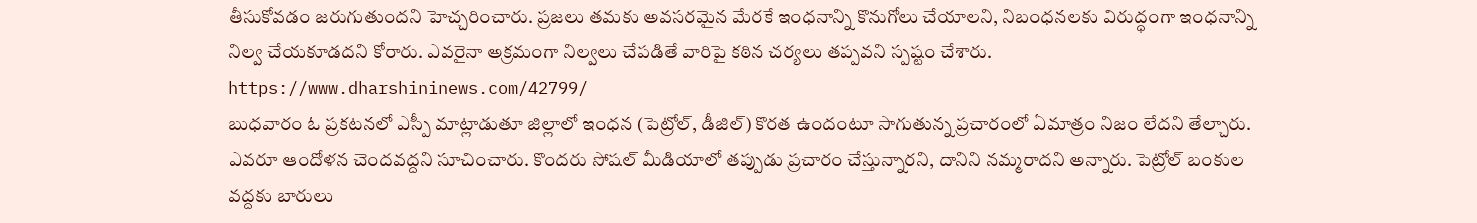తీసుకోవడం జరుగుతుందని హెచ్చరించారు. ప్రజలు తమకు అవసరమైన మేరకే ఇంధనాన్ని కొనుగోలు చేయాలని, నిబంధనలకు విరుద్ధంగా ఇంధనాన్ని నిల్వ చేయకూడదని కోరారు. ఎవరైనా అక్రమంగా నిల్వలు చేపడితే వారిపై కఠిన చర్యలు తప్పవని స్పష్టం చేశారు.
https://www.dharshininews.com/42799/
బుధవారం ఓ ప్రకటనలో ఎస్పీ మాట్లాడుతూ జిల్లాలో ఇంధన (పెట్రోల్, డీజిల్) కొరత ఉందంటూ సాగుతున్న ప్రచారంలో ఏమాత్రం నిజం లేదని తేల్చారు. ఎవరూ ఆందోళన చెందవద్దని సూచించారు. కొందరు సోషల్ మీడియాలో తప్పుడు ప్రచారం చేస్తున్నారని, దానిని నమ్మరాదని అన్నారు. పెట్రోల్ బంకుల వద్దకు బారులు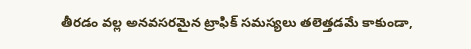తీరడం వల్ల అనవసరమైన ట్రాఫిక్ సమస్యలు తలెత్తడమే కాకుండా,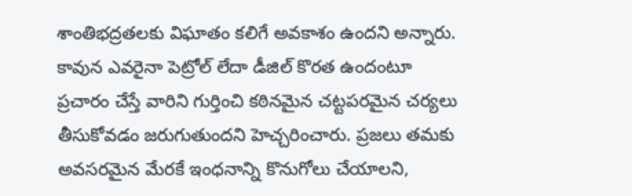శాంతిభద్రతలకు విఘాతం కలిగే అవకాశం ఉందని అన్నారు.
కావున ఎవరైనా పెట్రోల్ లేదా డీజిల్ కొరత ఉందంటూ ప్రచారం చేస్తే వారిని గుర్తించి కఠినమైన చట్టపరమైన చర్యలు తీసుకోవడం జరుగుతుందని హెచ్చరించారు. ప్రజలు తమకు అవసరమైన మేరకే ఇంధనాన్ని కొనుగోలు చేయాలని,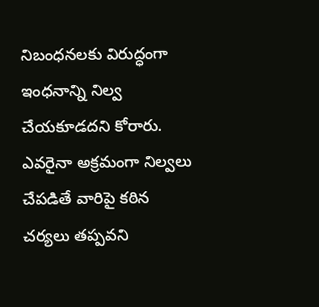నిబంధనలకు విరుద్ధంగా ఇంధనాన్ని నిల్వ చేయకూడదని కోరారు. ఎవరైనా అక్రమంగా నిల్వలు చేపడితే వారిపై కఠిన చర్యలు తప్పవని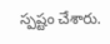స్పష్టం చేశారు.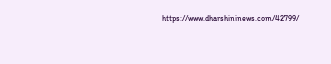https://www.dharshininews.com/42799/